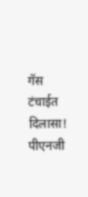गॅस टंचाईत दिलासा! पीएनजी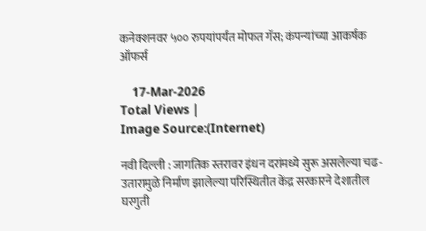कनेक्शनवर ५०० रुपयांपर्यंत मोफत गॅस; कंपन्यांच्या आकर्षक ऑफर्स

    17-Mar-2026
Total Views |
Image Source:(Internet)

नवी दिल्ली : जागतिक स्तरावर इंधन दरांमध्ये सुरू असलेल्या चढ-उतारामुळे निर्माण झालेल्या परिस्थितीत केंद्र सरकारने देशातील घरगुती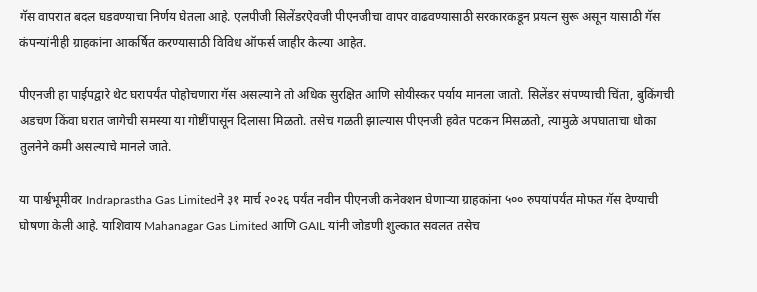गॅस वापरात बदल घडवण्याचा निर्णय घेतला आहे. एलपीजी सिलेंडरऐवजी पीएनजीचा वापर वाढवण्यासाठी सरकारकडून प्रयत्न सुरू असून यासाठी गॅस कंपन्यांनीही ग्राहकांना आकर्षित करण्यासाठी विविध ऑफर्स जाहीर केल्या आहेत.

पीएनजी हा पाईपद्वारे थेट घरापर्यंत पोहोचणारा गॅस असल्याने तो अधिक सुरक्षित आणि सोयीस्कर पर्याय मानला जातो. सिलेंडर संपण्याची चिंता, बुकिंगची अडचण किंवा घरात जागेची समस्या या गोष्टींपासून दिलासा मिळतो. तसेच गळती झाल्यास पीएनजी हवेत पटकन मिसळतो, त्यामुळे अपघाताचा धोका तुलनेने कमी असल्याचे मानले जाते.

या पार्श्वभूमीवर Indraprastha Gas Limitedने ३१ मार्च २०२६ पर्यंत नवीन पीएनजी कनेक्शन घेणाऱ्या ग्राहकांना ५०० रुपयांपर्यंत मोफत गॅस देण्याची घोषणा केली आहे. याशिवाय Mahanagar Gas Limited आणि GAIL यांनी जोडणी शुल्कात सवलत तसेच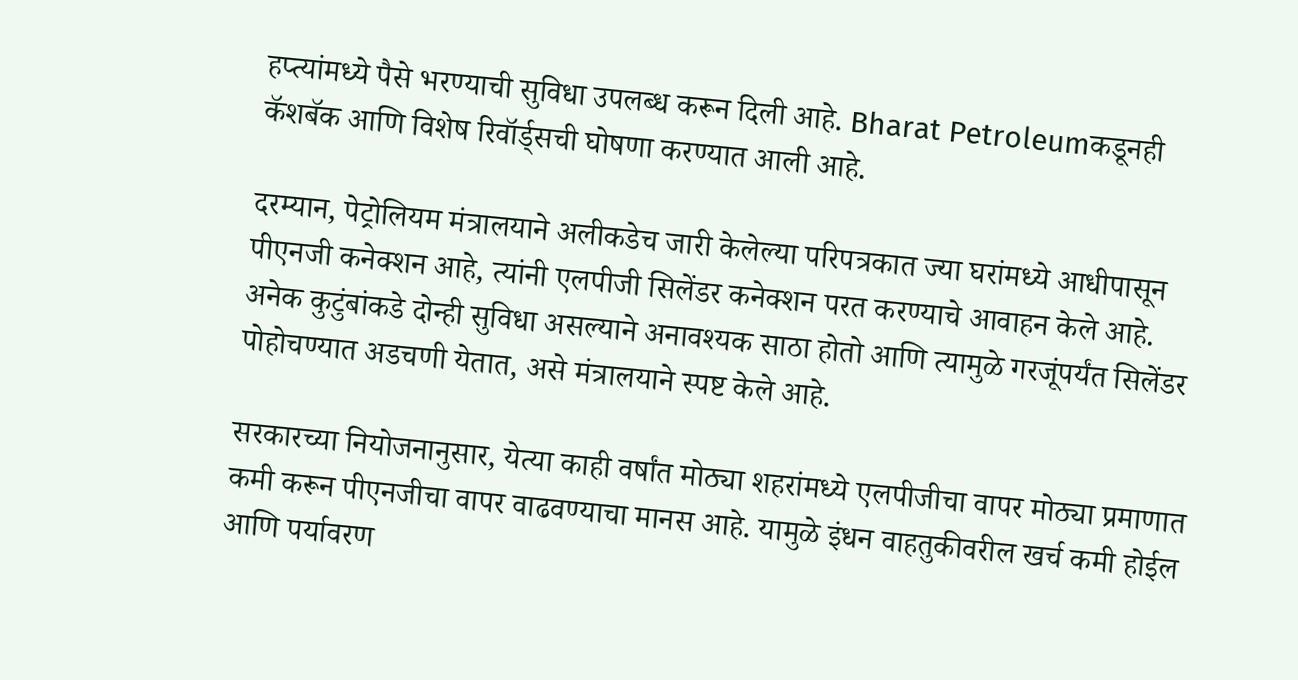हप्त्यांमध्ये पैसे भरण्याची सुविधा उपलब्ध करून दिली आहे. Bharat Petroleumकडूनही कॅशबॅक आणि विशेष रिवॉर्ड्सची घोषणा करण्यात आली आहे.

दरम्यान, पेट्रोलियम मंत्रालयाने अलीकडेच जारी केलेल्या परिपत्रकात ज्या घरांमध्ये आधीपासून पीएनजी कनेक्शन आहे, त्यांनी एलपीजी सिलेंडर कनेक्शन परत करण्याचे आवाहन केले आहे. अनेक कुटुंबांकडे दोन्ही सुविधा असल्याने अनावश्यक साठा होतो आणि त्यामुळे गरजूंपर्यंत सिलेंडर पोहोचण्यात अडचणी येतात, असे मंत्रालयाने स्पष्ट केले आहे.

सरकारच्या नियोजनानुसार, येत्या काही वर्षांत मोठ्या शहरांमध्ये एलपीजीचा वापर मोठ्या प्रमाणात कमी करून पीएनजीचा वापर वाढवण्याचा मानस आहे. यामुळे इंधन वाहतुकीवरील खर्च कमी होईल आणि पर्यावरण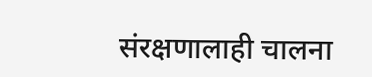संरक्षणालाही चालना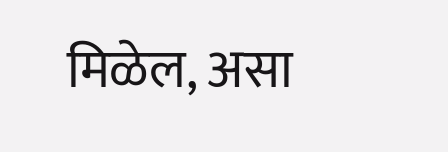मिळेल, असा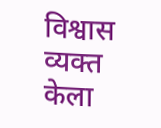विश्वास व्यक्त केला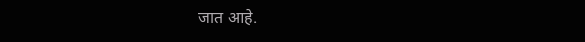जात आहे.